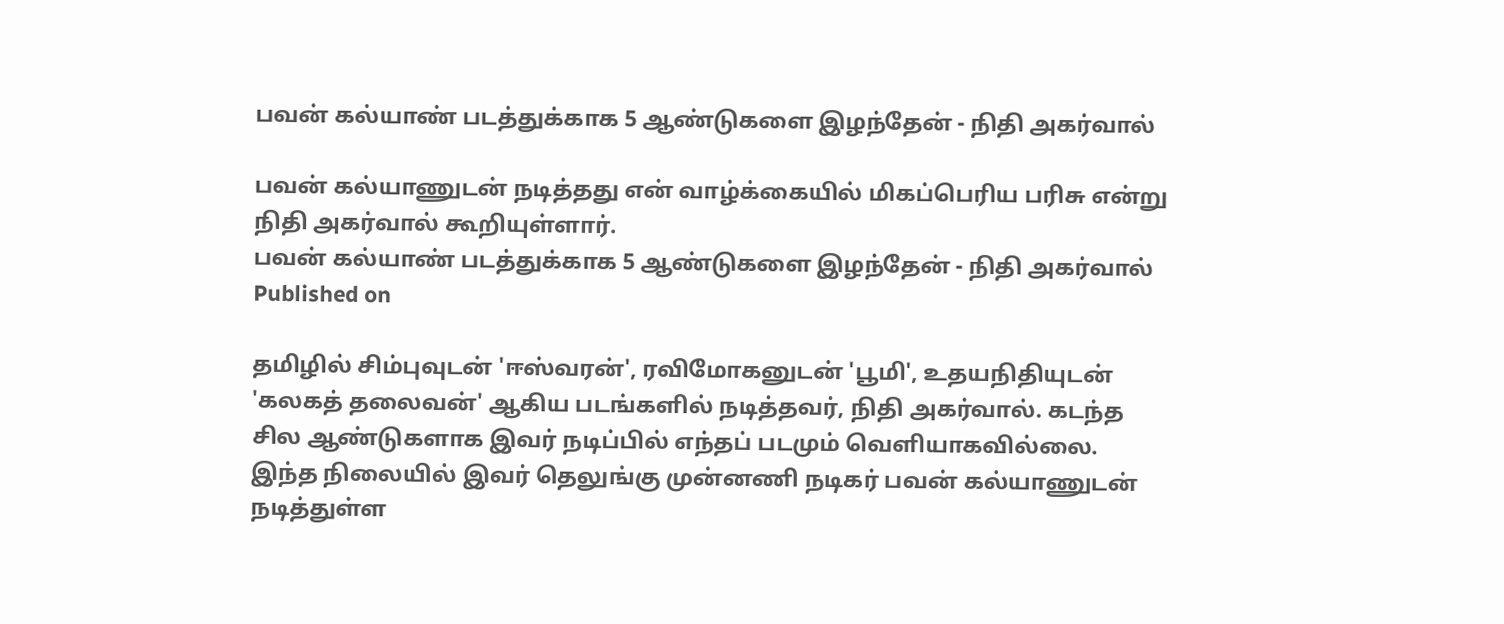பவன் கல்யாண் படத்துக்காக 5 ஆண்டுகளை இழந்தேன் - நிதி அகர்வால்

பவன் கல்யாணுடன் நடித்தது என் வாழ்க்கையில் மிகப்பெரிய பரிசு என்று நிதி அகர்வால் கூறியுள்ளார்.
பவன் கல்யாண் படத்துக்காக 5 ஆண்டுகளை இழந்தேன் - நிதி அகர்வால்
Published on

தமிழில் சிம்புவுடன் 'ஈஸ்வரன்', ரவிமோகனுடன் 'பூமி', உதயநிதியுடன் 'கலகத் தலைவன்' ஆகிய படங்களில் நடித்தவர், நிதி அகர்வால். கடந்த சில ஆண்டுகளாக இவர் நடிப்பில் எந்தப் படமும் வெளியாகவில்லை. இந்த நிலையில் இவர் தெலுங்கு முன்னணி நடிகர் பவன் கல்யாணுடன் நடித்துள்ள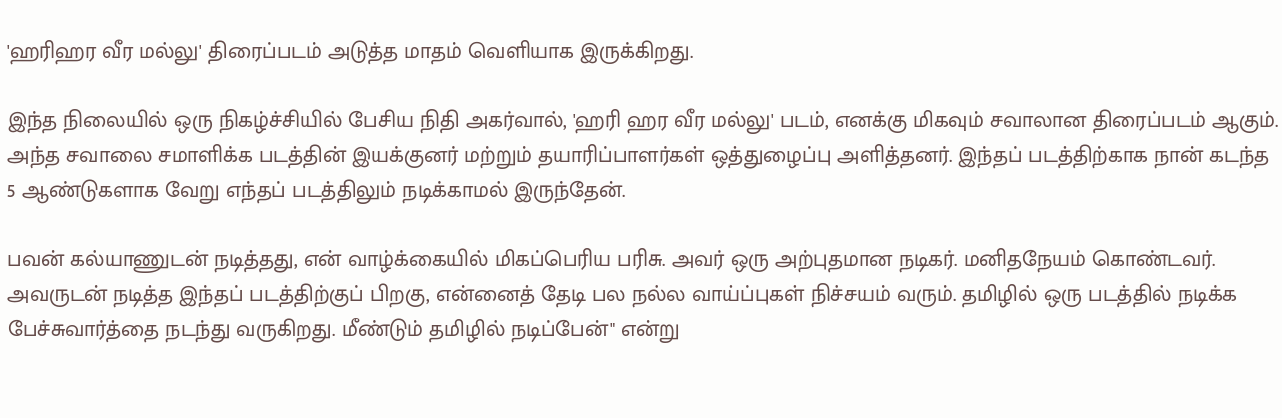'ஹரிஹர வீர மல்லு' திரைப்படம் அடுத்த மாதம் வெளியாக இருக்கிறது.

இந்த நிலையில் ஒரு நிகழ்ச்சியில் பேசிய நிதி அகர்வால், 'ஹரி ஹர வீர மல்லு' படம், எனக்கு மிகவும் சவாலான திரைப்படம் ஆகும். அந்த சவாலை சமாளிக்க படத்தின் இயக்குனர் மற்றும் தயாரிப்பாளர்கள் ஒத்துழைப்பு அளித்தனர். இந்தப் படத்திற்காக நான் கடந்த 5 ஆண்டுகளாக வேறு எந்தப் படத்திலும் நடிக்காமல் இருந்தேன்.

பவன் கல்யாணுடன் நடித்தது, என் வாழ்க்கையில் மிகப்பெரிய பரிசு. அவர் ஒரு அற்புதமான நடிகர். மனிதநேயம் கொண்டவர். அவருடன் நடித்த இந்தப் படத்திற்குப் பிறகு, என்னைத் தேடி பல நல்ல வாய்ப்புகள் நிச்சயம் வரும். தமிழில் ஒரு படத்தில் நடிக்க பேச்சுவார்த்தை நடந்து வருகிறது. மீண்டும் தமிழில் நடிப்பேன்" என்று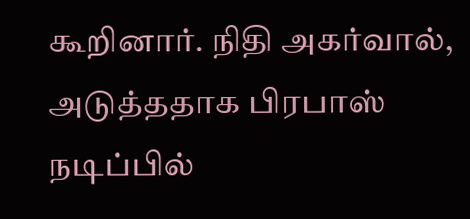கூறினார். நிதி அகர்வால், அடுத்ததாக பிரபாஸ் நடிப்பில்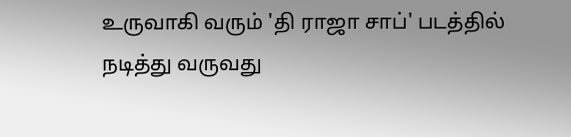உருவாகி வரும் 'தி ராஜா சாப்' படத்தில் நடித்து வருவது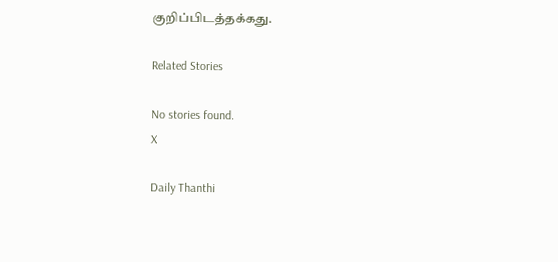குறிப்பிடத்தக்கது.

Related Stories

No stories found.
X

Daily Thanthi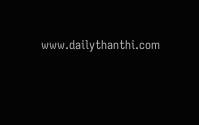www.dailythanthi.com